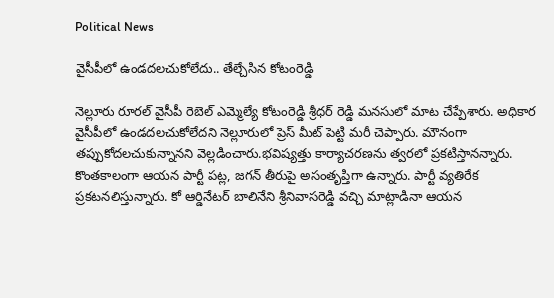Political News

వైసీపీలో ఉండదలచుకోలేదు.. తేల్చేసిన కోటంరెడ్డి

నెల్లూరు రూరల్ వైసీపీ రెబెల్ ఎమ్మెల్యే కోటంరెడ్డి శ్రీధర్ రెడ్డి మనసులో మాట చేప్పేశారు. అధికార వైసీపీలో ఉండదలచుకోలేదని నెల్లూరులో ప్రెస్ మీట్ పెట్టి మరీ చెప్పారు. మౌనంగా తప్పుకోదలచుకున్నానని వెల్లడించారు.భవిష్యత్తు కార్యాచరణను త్వరలో ప్రకటిస్తానన్నారు. కొంతకాలంగా ఆయన పార్టీ పట్ల, జగన్ తీరుపై అసంతృప్తిగా ఉన్నారు. పార్టీ వ్యతిరేక ప్రకటనలిస్తున్నారు. కో ఆర్డినేటర్ బాలినేని శ్రీనివాసరెడ్డి వచ్చి మాట్లాడినా ఆయన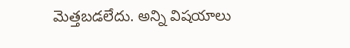మెత్తబడలేదు. అన్ని విషయాలు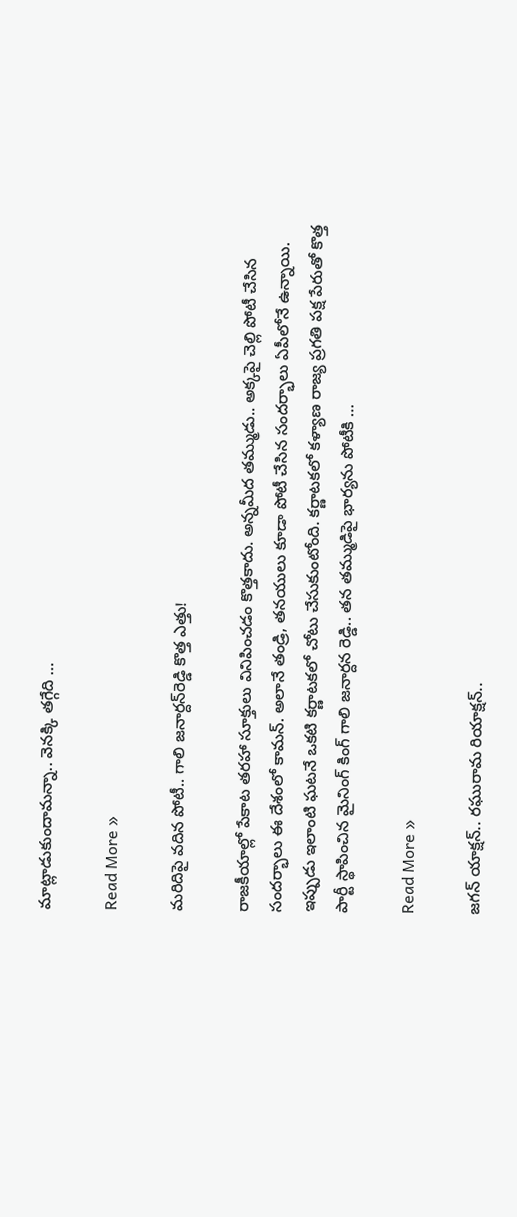మాట్లాడుకుందామన్నా.. వెనక్కి తగ్గేది …

Read More »

మ‌రిదిపై వ‌దిన పోటీ.. గాలి జ‌నార్ద‌న్‌రెడ్డి కొత్త ఎత్తు!

రాజ‌కీయాల్లో పేకాట త‌ర‌హా సూక్తులు వినిపించ‌డం కొత్త‌కాదు. అన్న‌మీద త‌మ్ముడు.. అక్క‌పై చెల్లి పోటీ చేసిన సంద‌ర్భాలు ఈ దేశంలో కామ‌న్‌. అలానే తండ్రి, త‌న‌యులు కూడా పోటీ చేసిన సంద‌ర్భాలు ఏపీలోనే ఉన్నాయి. ఇప్పుడు ఇలాంటి ఘ‌ట‌నే ఒక‌టి క‌ర్ణాట‌క‌లో చోటు చేసుకుంటోంది. కర్ణాటకలో క‌ళ్యాణ రాజ్య ప్ర‌గ‌తి ప‌క్ష‌ పేరుతో కొత్త పార్టీ స్థాపించిన మైనింగ్ కింగ్‌ గాలి జనార్దన రెడ్డి.. తన తమ్ముడిపై భార్యను పోటీకి …

Read More »

జ‌గ‌న్ యాక్ష‌న్‌.. ర‌ఘురామ రియాక్ష‌న్‌..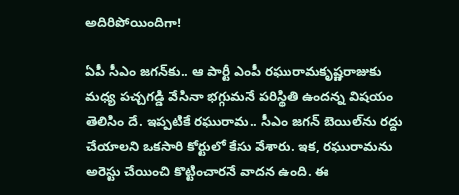అదిరిపోయిందిగా!

ఏపీ సీఎం జ‌గ‌న్‌కు.. ఆ పార్టీ ఎంపీ ర‌ఘురామ‌కృష్ణ‌రాజుకు మ‌ధ్య ప‌చ్చ‌గ‌డ్డి వేసినా భ‌గ్గుమ‌నే ప‌రిస్థితి ఉంద‌న్న విష‌యం తెలిసిం దే. ఇప్ప‌టికే ర‌ఘురామ‌.. సీఎం జ‌గ‌న్ బెయిల్‌ను ర‌ద్దు చేయాల‌ని ఒక‌సారి కోర్టులో కేసు వేశారు. ఇక‌, ర‌ఘురామ‌ను అరెస్టు చేయించి కొట్టించార‌నే వాద‌న ఉంది. ఈ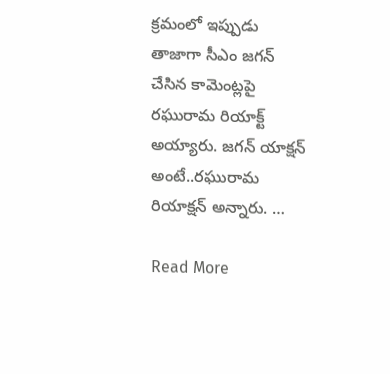క్ర‌మంలో ఇప్పుడు తాజాగా సీఎం జ‌గ‌న్ చేసిన కామెంట్ల‌పై ర‌ఘురామ రియాక్ట్ అయ్యారు. జ‌గ‌న్ యాక్ష‌న్ అంటే..ర‌ఘురామ రియాక్ష‌న్ అన్నారు. …

Read More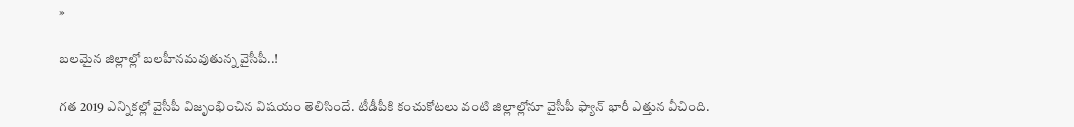»

బ‌ల‌మైన జిల్లాల్లో బ‌ల‌హీన‌మవుతున్న వైసీపీ..!

గ‌త 2019 ఎన్నిక‌ల్లో వైసీపీ విజృంభించిన విష‌యం తెలిసిందే. టీడీపీకి కంచుకోట‌లు వంటి జిల్లాల్లోనూ వైసీపీ ఫ్యాన్ భారీ ఎత్తున వీచింది.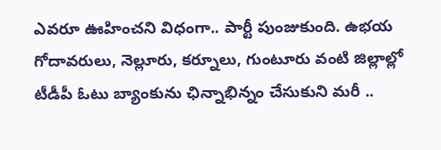ఎవ‌రూ ఊహించ‌ని విధంగా.. పార్టీ పుంజుకుంది. ఉభ‌య గోదావ‌రులు, నెల్లూరు, క‌ర్నూలు, గుంటూరు వంటి జిల్లాల్లో టీడీపీ ఓటు బ్యాంకును ఛిన్నాభిన్నం చేసుకుని మ‌రీ ..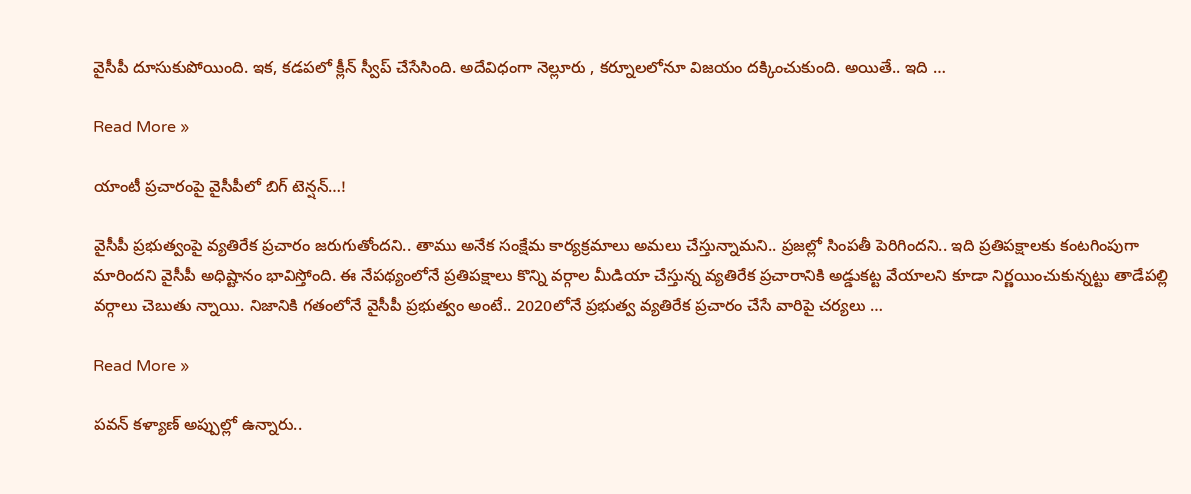వైసీపీ దూసుకుపోయింది. ఇక‌, క‌డ‌ప‌లో క్లీన్ స్వీప్ చేసేసింది. అదేవిధంగా నెల్లూరు , క‌ర్నూలలోనూ విజ‌యం ద‌క్కించుకుంది. అయితే.. ఇది …

Read More »

యాంటీ ప్ర‌చారంపై వైసీపీలో బిగ్ టెన్ష‌న్‌…!

వైసీపీ ప్ర‌భుత్వంపై వ్య‌తిరేక ప్ర‌చారం జ‌రుగుతోంద‌ని.. తాము అనేక సంక్షేమ కార్య‌క్ర‌మాలు అమ‌లు చేస్తున్నామ‌ని.. ప్ర‌జ‌ల్లో సింప‌తీ పెరిగింద‌ని.. ఇది ప్ర‌తిప‌క్షాల‌కు కంట‌గింపుగా మారింద‌ని వైసీపీ అధిష్టానం భావిస్తోంది. ఈ నేప‌థ్యంలోనే ప్ర‌తిప‌క్షాలు కొన్ని వ‌ర్గాల మీడియా చేస్తున్న వ్య‌తిరేక ప్ర‌చారానికి అడ్డుక‌ట్ట వేయాల‌ని కూడా నిర్ణ‌యించుకున్న‌ట్టు తాడేప‌ల్లి వ‌ర్గాలు చెబుతు న్నాయి. నిజానికి గ‌తంలోనే వైసీపీ ప్ర‌భుత్వం అంటే.. 2020లోనే ప్ర‌భుత్వ వ్య‌తిరేక ప్ర‌చారం చేసే వారిపై చ‌ర్య‌లు …

Read More »

ప‌వ‌న్ క‌ళ్యాణ్ అప్పుల్లో ఉన్నారు..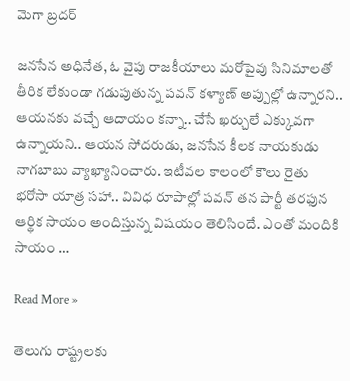మెగా బ్ర‌ద‌ర్

జ‌న‌సేన అధినేత‌, ఓ వైపు రాజకీయాలు మరోపైవు సినిమాలతో తీరిక లేకుండా గడుపుతున్న ప‌వ‌న్ క‌ళ్యాణ్ అప్పుల్లో ఉన్నార‌ని.. ఆయన‌కు వ‌చ్చే ఆదాయం క‌న్నా.. చేసే ఖ‌ర్చులే ఎక్కువ‌గా ఉన్నాయ‌ని.. ఆయ‌న సోద‌రుడు, జ‌న‌సేన కీల‌క నాయ‌కుడు నాగ‌బాబు వ్యాఖ్యానించారు. ఇటీవ‌ల కాలంలో కౌలు రైతు భ‌రోసా యాత్ర స‌హా.. వివిధ రూపాల్లో ప‌వ‌న్ త‌న పార్టీ త‌ర‌ఫున ఆర్థిక సాయం అందిస్తున్న విష‌యం తెలిసిందే. ఎంతో మందికి సాయం …

Read More »

తెలుగు రాష్ట్రలకు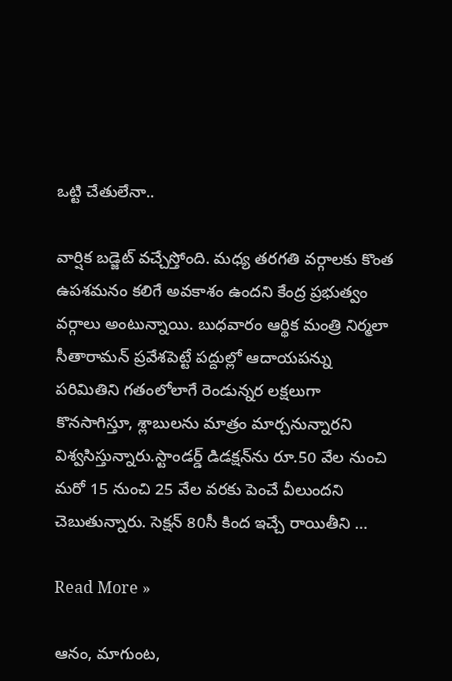ఒట్టి చేతులేనా..

వార్షిక బడ్జెట్ వచ్చేస్తోంది. మధ్య తరగతి వర్గాలకు కొంత ఉపశమనం కలిగే అవకాశం ఉందని కేంద్ర ప్రభుత్వం వర్గాలు అంటున్నాయి. బుధవారం ఆర్థిక మంత్రి నిర్మలా సీతారామన్ ప్రవేశపెట్టే పద్దుల్లో ఆదాయపన్ను పరిమితిని గతంలోలాగే రెండున్నర లక్షలుగా కొనసాగిస్తూ, శ్లాబులను మాత్రం మార్చనున్నారని విశ్వసిస్తున్నారు.స్టాండర్డ్ డిడక్షన్‌ను రూ.50 వేల నుంచి మరో 15 నుంచి 25 వేల వరకు పెంచే వీలుందని చెబుతున్నారు. సెక్షన్ 80సీ కింద ఇచ్చే రాయితీని …

Read More »

ఆనం, మాగుంట,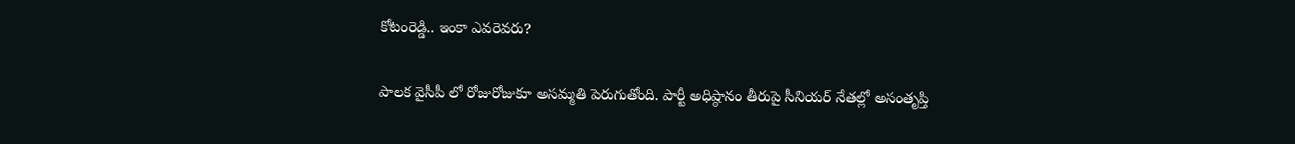కోటంరెడ్డి.. ఇంకా ఎవరెవరు?

పాలక వైసీపీ లో రోజురోజుకూ అసమ్మతి పెరుగుతోంది. పార్టీ అధిష్ఠానం తీరుపై సీనియర్‌ నేతల్లో అసంతృప్తి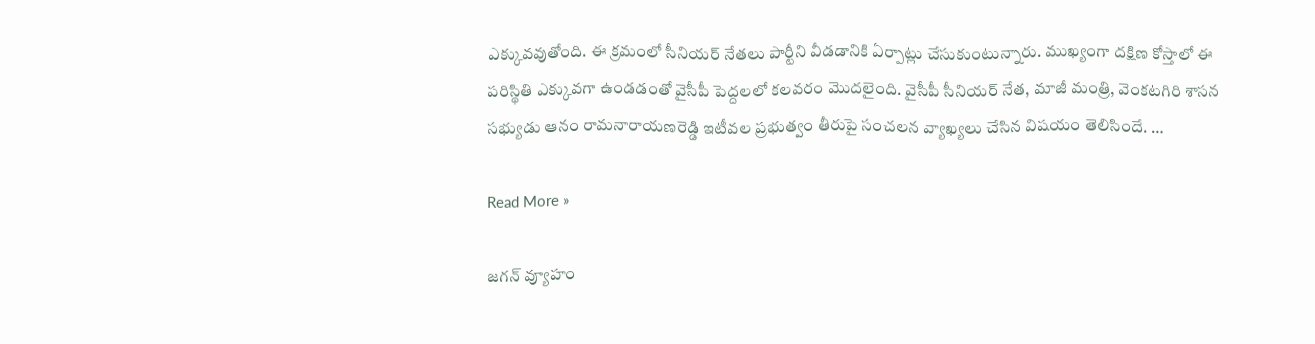ఎక్కువవుతోంది. ఈ క్రమంలో సీనియర్ నేతలు పార్టీని వీడడానికి ఏర్పాట్లు చేసుకుంటున్నారు. ముఖ్యంగా దక్షిణ కోస్తాలో ఈ పరిస్థితి ఎక్కువగా ఉండడంతో వైసీపీ పెద్దలలో కలవరం మొదలైంది. వైసీపీ సీనియర్‌ నేత, మాజీ మంత్రి, వెంకటగిరి శాసన సభ్యుడు ఆనం రామనారాయణరెడ్డి ఇటీవల ప్రభుత్వం తీరుపై సంచలన వ్యాఖ్యలు చేసిన విషయం తెలిసిందే. …

Read More »

జగన్ వ్యూహం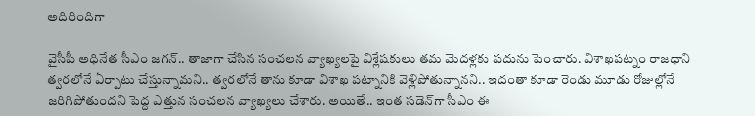అదిరిందిగా

వైసీపీ అధినేత సీఎం జ‌గ‌న్‌.. తాజాగా చేసిన సంచ‌ల‌న వ్యాఖ్య‌ల‌పై విశ్లేష‌కులు త‌మ మెద‌ళ్ల‌కు ప‌దును పెంచారు. విశాఖ‌ప‌ట్నం రాజ‌ధాని త్వ‌ర‌లోనే ఏర్పాటు చేస్తున్నామ‌ని.. త్వ‌ర‌లోనే తాను కూడా విశాఖ ప‌ట్నానికి వెళ్లిపోతున్నాన‌ని.. ఇదంతా కూడా రెండు మూడు రోజుల్లోనే జ‌రిగిపోతుంద‌ని పెద్ద ఎత్తున సంచ‌ల‌న వ్యాఖ్య‌లు చేశారు. అయితే.. ఇంత స‌డెన్‌గా సీఎం ఈ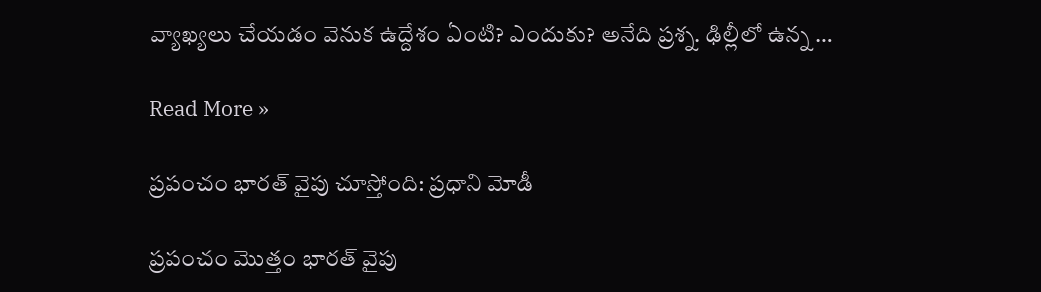వ్యాఖ్య‌లు చేయ‌డం వెనుక ఉద్దేశం ఏంటి? ఎందుకు? అనేది ప్ర‌శ్న‌. ఢిల్లీలో ఉన్న …

Read More »

ప్ర‌పంచం భార‌త్ వైపు చూస్తోంది: ప్ర‌ధాని మోడీ

ప్రపంచం మొత్తం భారత్ వైపు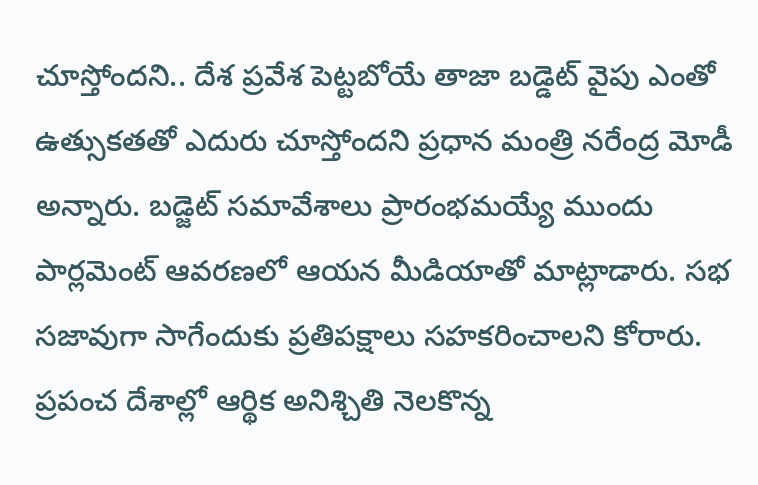చూస్తోంద‌ని.. దేశ ప్రవేశ పెట్టబోయే తాజా బడ్డెట్ వైపు ఎంతో ఉత్సుక‌త‌తో ఎదురు చూస్తోందని ప్రధాన మంత్రి నరేంద్ర మోడీ అన్నారు. బడ్జెట్ స‌మావేశాలు ప్రారంభమయ్యే ముందు పార్లమెంట్ ఆవరణలో ఆయన మీడియాతో మాట్లాడారు. సభ సజావుగా సాగేందుకు ప్రతిపక్షాలు సహకరించాలని కోరారు. ప్రపంచ దేశాల్లో ఆర్థిక అనిశ్చితి నెల‌కొన్న‌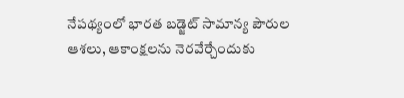నేపథ్యంలో భారత బడ్జెట్ సామాన్య పౌరుల ఆశలు, ఆకాంక్షలను నెరవేర్చేందుకు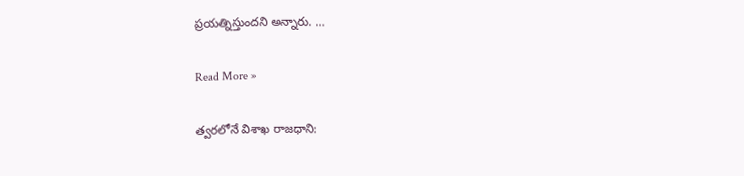ప్రయత్నిస్తుందని అన్నారు. …

Read More »

త్వ‌ర‌లోనే విశాఖ రాజ‌ధాని: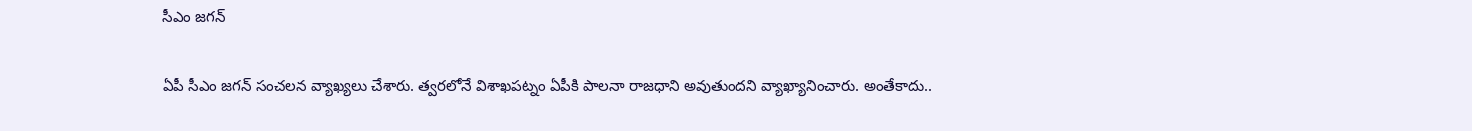సీఎం జ‌గ‌న్

ఏపీ సీఎం జ‌గ‌న్ సంచ‌ల‌న వ్యాఖ్య‌లు చేశారు. త్వ‌ర‌లోనే విశాఖ‌ప‌ట్నం ఏపీకి పాల‌నా రాజ‌ధాని అవుతుందని వ్యాఖ్యానించారు. అంతేకాదు..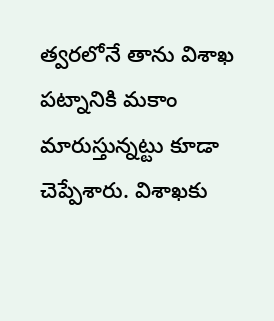త్వ‌ర‌లోనే తాను విశాఖ ప‌ట్నానికి మ‌కాం మారుస్తున్న‌ట్టు కూడా చెప్పేశారు. విశాఖ‌కు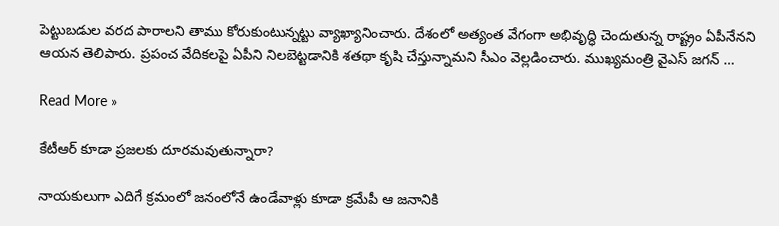పెట్టుబ‌డుల వ‌ర‌ద పారాల‌ని తాము కోరుకుంటున్న‌ట్టు వ్యాఖ్యానించారు. దేశంలో అత్యంత వేగంగా అభివృద్ధి చెందుతున్న రాష్ట్రం ఏపీనేన‌ని ఆయ‌న తెలిపారు. ప్ర‌పంచ వేదిక‌ల‌పై ఏపీని నిల‌బెట్ట‌డానికి శ‌త‌థా కృషి చేస్తున్నామ‌ని సీఎం వెల్ల‌డించారు. ముఖ్య‌మంత్రి వైఎస్ జ‌గ‌న్ …

Read More »

కేటీఆర్ కూడా ప్రజలకు దూరమవుతున్నారా?

నాయకులుగా ఎదిగే క్రమంలో జనంలోనే ఉండేవాళ్లు కూడా క్రమేపీ ఆ జనానికి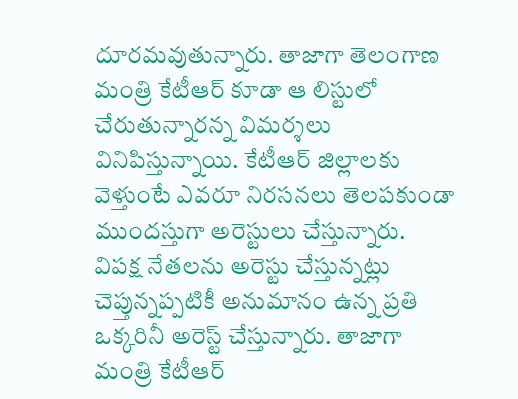దూరమవుతున్నారు. తాజాగా తెలంగాణ మంత్రి కేటీఆర్ కూడా ఆ లిస్టులో చేరుతున్నారన్న విమర్శలు వినిపిస్తున్నాయి. కేటీఆర్ జిల్లాలకు వెళ్తుంటే ఎవరూ నిరసనలు తెలపకుండా ముందస్తుగా అరెస్టులు చేస్తున్నారు. విపక్ష నేతలను అరెస్టు చేస్తున్నట్లు చెప్తున్నప్పటికీ అనుమానం ఉన్న ప్రతి ఒక్కరినీ అరెస్ట్ చేస్తున్నారు. తాజాగా మంత్రి కేటీఆర్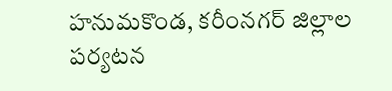హనుమకొండ, కరీంనగర్ జిల్లాల పర్యటన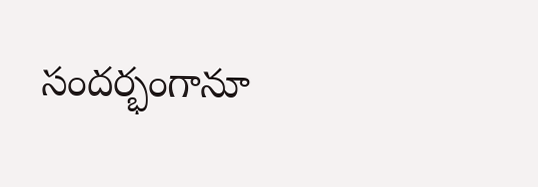సందర్భంగానూ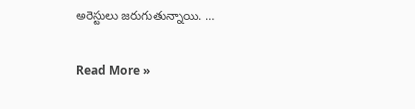అరెస్టులు జరుగుతున్నాయి. …

Read More »